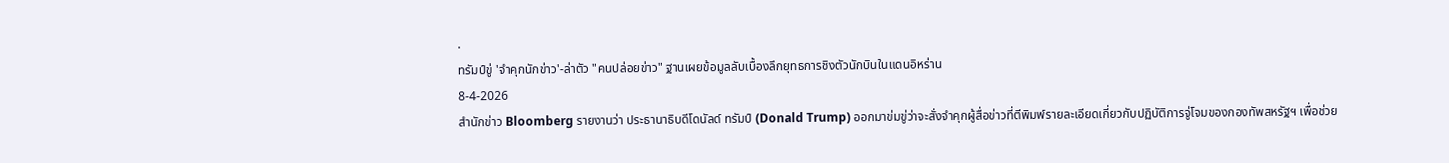.
ทรัมป์ขู่ 'จำคุกนักข่าว'-ล่าตัว "คนปล่อยข่าว" ฐานเผยข้อมูลลับเบื้องลึกยุทธการชิงตัวนักบินในแดนอิหร่าน
8-4-2026
สำนักข่าว Bloomberg รายงานว่า ประธานาธิบดีโดนัลด์ ทรัมป์ (Donald Trump) ออกมาข่มขู่ว่าจะสั่งจำคุกผู้สื่อข่าวที่ตีพิมพ์รายละเอียดเกี่ยวกับปฏิบัติการจู่โจมของกองทัพสหรัฐฯ เพื่อช่วย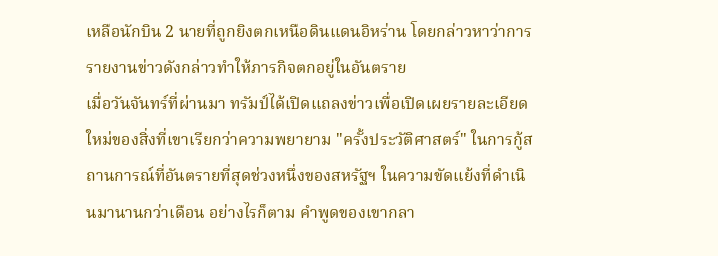เหลือนักบิน 2 นายที่ถูกยิงตกเหนือดินแดนอิหร่าน โดยกล่าวหาว่าการรายงานข่าวดังกล่าวทำให้ภารกิจตกอยู่ในอันตราย
เมื่อวันจันทร์ที่ผ่านมา ทรัมป์ได้เปิดแถลงข่าวเพื่อเปิดเผยรายละเอียดใหม่ของสิ่งที่เขาเรียกว่าความพยายาม "ครั้งประวัติศาสตร์" ในการกู้สถานการณ์ที่อันตรายที่สุดช่วงหนึ่งของสหรัฐฯ ในความขัดแย้งที่ดำเนินมานานกว่าเดือน อย่างไรก็ตาม คำพูดของเขากลา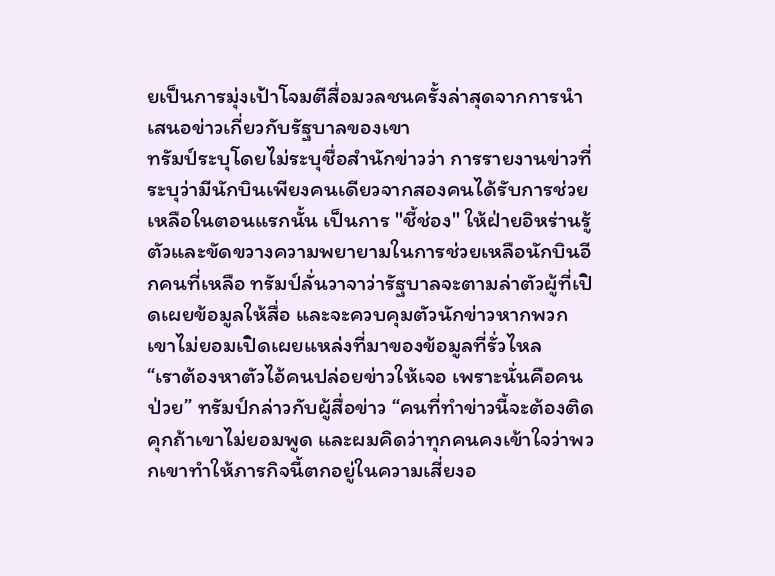ยเป็นการมุ่งเป้าโจมตีสื่อมวลชนครั้งล่าสุดจากการนำเสนอข่าวเกี่ยวกับรัฐบาลของเขา
ทรัมป์ระบุโดยไม่ระบุชื่อสำนักข่าวว่า การรายงานข่าวที่ระบุว่ามีนักบินเพียงคนเดียวจากสองคนได้รับการช่วยเหลือในตอนแรกนั้น เป็นการ "ชี้ช่อง" ให้ฝ่ายอิหร่านรู้ตัวและขัดขวางความพยายามในการช่วยเหลือนักบินอีกคนที่เหลือ ทรัมป์ลั่นวาจาว่ารัฐบาลจะตามล่าตัวผู้ที่เปิดเผยข้อมูลให้สื่อ และจะควบคุมตัวนักข่าวหากพวกเขาไม่ยอมเปิดเผยแหล่งที่มาของข้อมูลที่รั่วไหล
“เราต้องหาตัวไอ้คนปล่อยข่าวให้เจอ เพราะนั่นคือคนป่วย” ทรัมป์กล่าวกับผู้สื่อข่าว “คนที่ทำข่าวนี้จะต้องติดคุกถ้าเขาไม่ยอมพูด และผมคิดว่าทุกคนคงเข้าใจว่าพวกเขาทำให้ภารกิจนี้ตกอยู่ในความเสี่ยงอ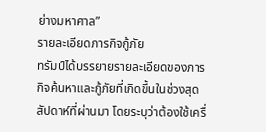ย่างมหาศาล”
รายละเอียดภารกิจกู้ภัย
ทรัมป์ได้บรรยายรายละเอียดของภารกิจค้นหาและกู้ภัยที่เกิดขึ้นในช่วงสุดสัปดาห์ที่ผ่านมา โดยระบุว่าต้องใช้เครื่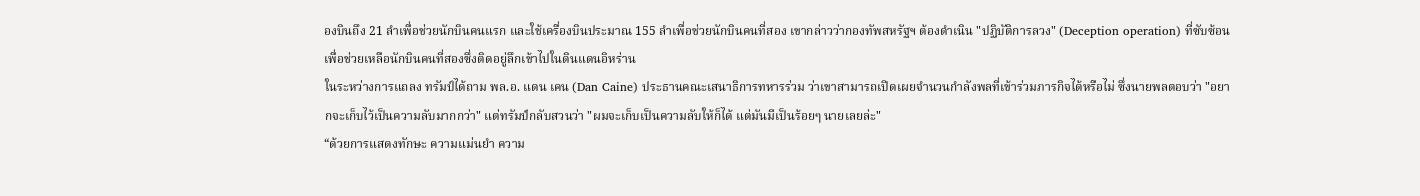องบินถึง 21 ลำเพื่อช่วยนักบินคนแรก และใช้เครื่องบินประมาณ 155 ลำเพื่อช่วยนักบินคนที่สอง เขากล่าวว่ากองทัพสหรัฐฯ ต้องดำเนิน "ปฏิบัติการลวง" (Deception operation) ที่ซับซ้อนเพื่อช่วยเหลือนักบินคนที่สองซึ่งติดอยู่ลึกเข้าไปในดินแดนอิหร่าน
ในระหว่างการแถลง ทรัมป์ได้ถาม พล.อ. แดน เคน (Dan Caine) ประธานคณะเสนาธิการทหารร่วม ว่าเขาสามารถเปิดเผยจำนวนกำลังพลที่เข้าร่วมภารกิจได้หรือไม่ ซึ่งนายพลตอบว่า "อยากจะเก็บไว้เป็นความลับมากกว่า" แต่ทรัมป์กลับสวนว่า "ผมจะเก็บเป็นความลับให้ก็ได้ แต่มันมีเป็นร้อยๆ นายเลยล่ะ"
“ด้วยการแสดงทักษะ ความแม่นยำ ความ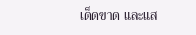เด็ดขาด และแส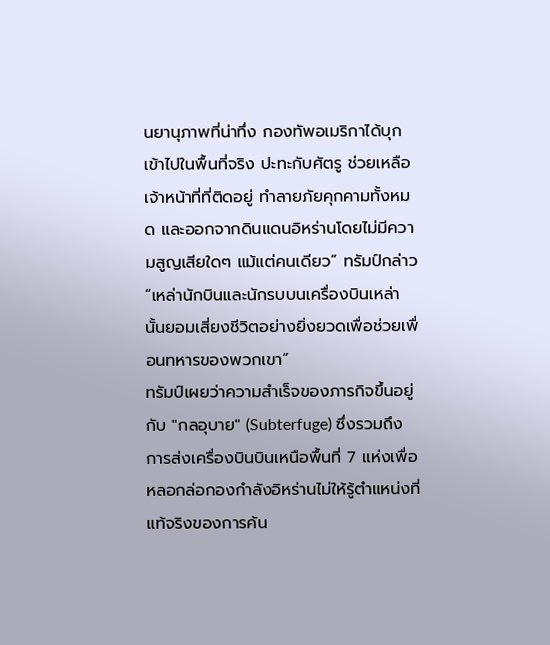นยานุภาพที่น่าทึ่ง กองทัพอเมริกาได้บุกเข้าไปในพื้นที่จริง ปะทะกับศัตรู ช่วยเหลือเจ้าหน้าที่ที่ติดอยู่ ทำลายภัยคุกคามทั้งหมด และออกจากดินแดนอิหร่านโดยไม่มีความสูญเสียใดๆ แม้แต่คนเดียว” ทรัมป์กล่าว “เหล่านักบินและนักรบบนเครื่องบินเหล่านั้นยอมเสี่ยงชีวิตอย่างยิ่งยวดเพื่อช่วยเพื่อนทหารของพวกเขา”
ทรัมป์เผยว่าความสำเร็จของภารกิจขึ้นอยู่กับ "กลอุบาย" (Subterfuge) ซึ่งรวมถึงการส่งเครื่องบินบินเหนือพื้นที่ 7 แห่งเพื่อหลอกล่อกองกำลังอิหร่านไม่ให้รู้ตำแหน่งที่แท้จริงของการค้น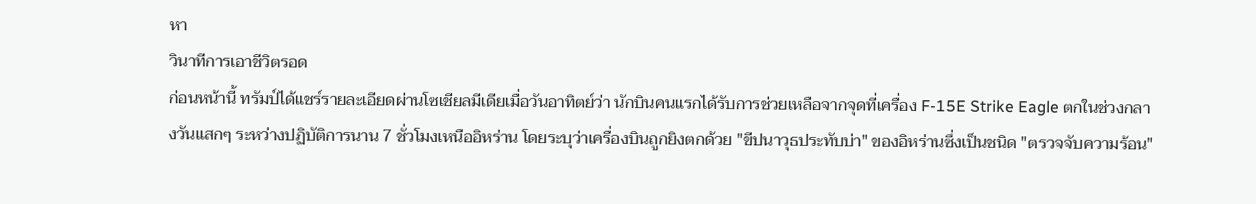หา
วินาทีการเอาชีวิตรอด
ก่อนหน้านี้ ทรัมป์ได้แชร์รายละเอียดผ่านโซเชียลมีเดียเมื่อวันอาทิตย์ว่า นักบินคนแรกได้รับการช่วยเหลือจากจุดที่เครื่อง F-15E Strike Eagle ตกในช่วงกลางวันแสกๆ ระหว่างปฏิบัติการนาน 7 ชั่วโมงเหนืออิหร่าน โดยระบุว่าเครื่องบินถูกยิงตกด้วย "ขีปนาวุธประทับบ่า" ของอิหร่านซึ่งเป็นชนิด "ตรวจจับความร้อน"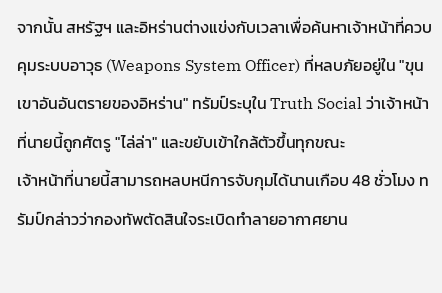จากนั้น สหรัฐฯ และอิหร่านต่างแข่งกับเวลาเพื่อค้นหาเจ้าหน้าที่ควบคุมระบบอาวุธ (Weapons System Officer) ที่หลบภัยอยู่ใน "ขุนเขาอันอันตรายของอิหร่าน" ทรัมป์ระบุใน Truth Social ว่าเจ้าหน้าที่นายนี้ถูกศัตรู "ไล่ล่า" และขยับเข้าใกล้ตัวขึ้นทุกขณะ
เจ้าหน้าที่นายนี้สามารถหลบหนีการจับกุมได้นานเกือบ 48 ชั่วโมง ทรัมป์กล่าวว่ากองทัพตัดสินใจระเบิดทำลายอากาศยาน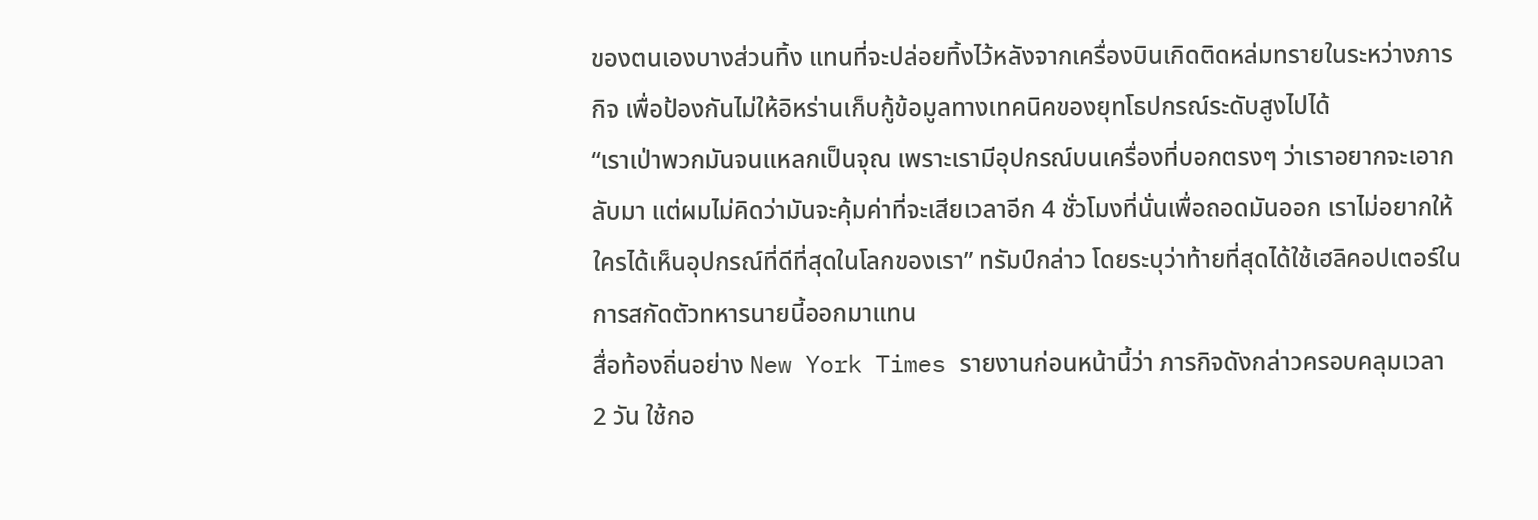ของตนเองบางส่วนทิ้ง แทนที่จะปล่อยทิ้งไว้หลังจากเครื่องบินเกิดติดหล่มทรายในระหว่างภารกิจ เพื่อป้องกันไม่ให้อิหร่านเก็บกู้ข้อมูลทางเทคนิคของยุทโธปกรณ์ระดับสูงไปได้
“เราเป่าพวกมันจนแหลกเป็นจุณ เพราะเรามีอุปกรณ์บนเครื่องที่บอกตรงๆ ว่าเราอยากจะเอากลับมา แต่ผมไม่คิดว่ามันจะคุ้มค่าที่จะเสียเวลาอีก 4 ชั่วโมงที่นั่นเพื่อถอดมันออก เราไม่อยากให้ใครได้เห็นอุปกรณ์ที่ดีที่สุดในโลกของเรา” ทรัมป์กล่าว โดยระบุว่าท้ายที่สุดได้ใช้เฮลิคอปเตอร์ในการสกัดตัวทหารนายนี้ออกมาแทน
สื่อท้องถิ่นอย่าง New York Times รายงานก่อนหน้านี้ว่า ภารกิจดังกล่าวครอบคลุมเวลา 2 วัน ใช้กอ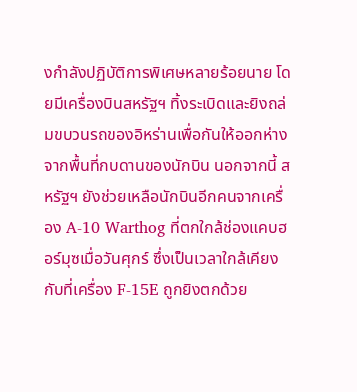งกำลังปฏิบัติการพิเศษหลายร้อยนาย โดยมีเครื่องบินสหรัฐฯ ทิ้งระเบิดและยิงถล่มขบวนรถของอิหร่านเพื่อกันให้ออกห่างจากพื้นที่กบดานของนักบิน นอกจากนี้ สหรัฐฯ ยังช่วยเหลือนักบินอีกคนจากเครื่อง A-10 Warthog ที่ตกใกล้ช่องแคบฮอร์มุซเมื่อวันศุกร์ ซึ่งเป็นเวลาใกล้เคียงกับที่เครื่อง F-15E ถูกยิงตกด้วย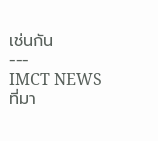เช่นกัน
---
IMCT NEWS
ที่มา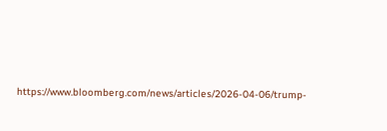https://www.bloomberg.com/news/articles/2026-04-06/trump-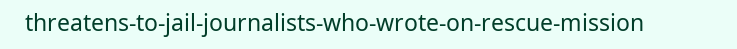threatens-to-jail-journalists-who-wrote-on-rescue-mission